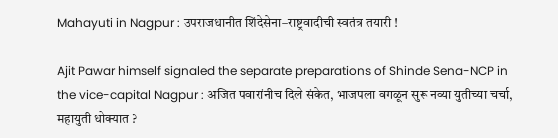Mahayuti in Nagpur : उपराजधानीत शिंदेसेना–राष्ट्रवादीची स्वतंत्र तयारी !

Ajit Pawar himself signaled the separate preparations of Shinde Sena-NCP in the vice-capital Nagpur : अजित पवारांनीच दिले संकेत, भाजपला वगळून सुरू नव्या युतीच्या चर्चा, महायुती धोक्यात ?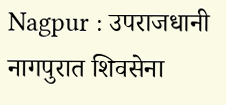Nagpur : उपराजधानी नागपुरात शिवसेना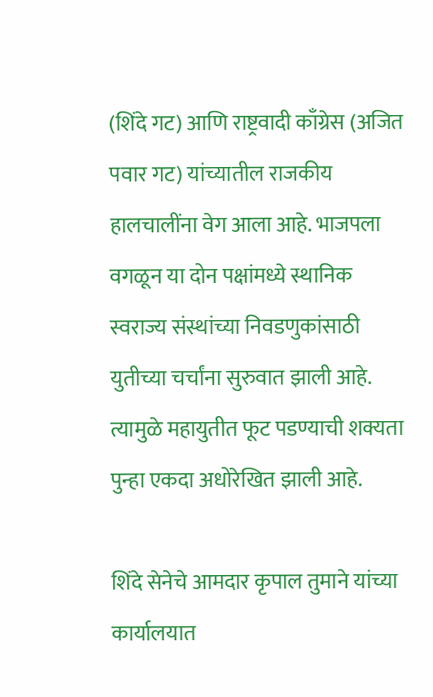(शिंदे गट) आणि राष्ट्रवादी काँग्रेस (अजित पवार गट) यांच्यातील राजकीय हालचालींना वेग आला आहे. भाजपला वगळून या दोन पक्षांमध्ये स्थानिक स्वराज्य संस्थांच्या निवडणुकांसाठी युतीच्या चर्चांना सुरुवात झाली आहे. त्यामुळे महायुतीत फूट पडण्याची शक्यता पुन्हा एकदा अधोरेखित झाली आहे.

शिंदे सेनेचे आमदार कृपाल तुमाने यांच्या कार्यालयात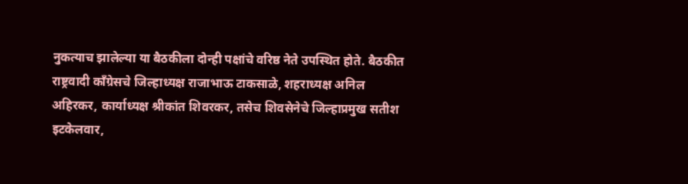नुकत्याच झालेल्या या बैठकीला दोन्ही पक्षांचे वरिष्ठ नेते उपस्थित होते. बैठकीत राष्ट्रवादी काँग्रेसचे जिल्हाध्यक्ष राजाभाऊ टाकसाळे, शहराध्यक्ष अनिल अहिरकर, कार्याध्यक्ष श्रीकांत शिवरकर, तसेच शिवसेनेचे जिल्हाप्रमुख सतीश इटकेलवार,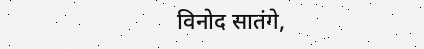विनोद सातंगे,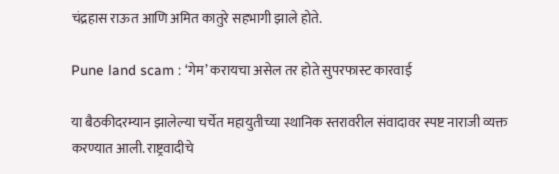चंद्रहास राऊत आणि अमित कातुरे सहभागी झाले होते.

Pune land scam : ‘गेम’ करायचा असेल तर होते सुपरफास्ट कारवाई

या बैठकीदरम्यान झालेल्या चर्चेत महायुतीच्या स्थानिक स्तरावरील संवादावर स्पष्ट नाराजी व्यक्त करण्यात आली. राष्ट्रवादीचे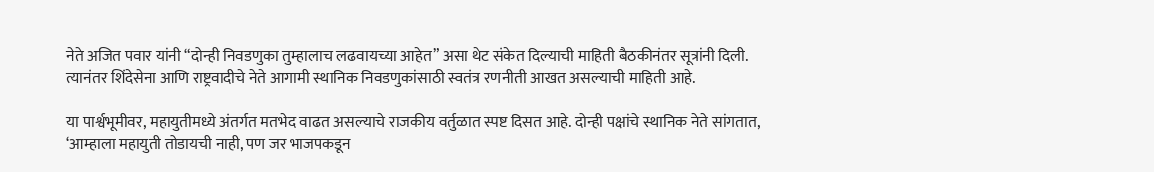नेते अजित पवार यांनी “दोन्ही निवडणुका तुम्हालाच लढवायच्या आहेत” असा थेट संकेत दिल्याची माहिती बैठकीनंतर सूत्रांनी दिली. त्यानंतर शिंदेसेना आणि राष्ट्रवादीचे नेते आगामी स्थानिक निवडणुकांसाठी स्वतंत्र रणनीती आखत असल्याची माहिती आहे.

या पार्श्वभूमीवर, महायुतीमध्ये अंतर्गत मतभेद वाढत असल्याचे राजकीय वर्तुळात स्पष्ट दिसत आहे. दोन्ही पक्षांचे स्थानिक नेते सांगतात, ‘आम्हाला महायुती तोडायची नाही, पण जर भाजपकडून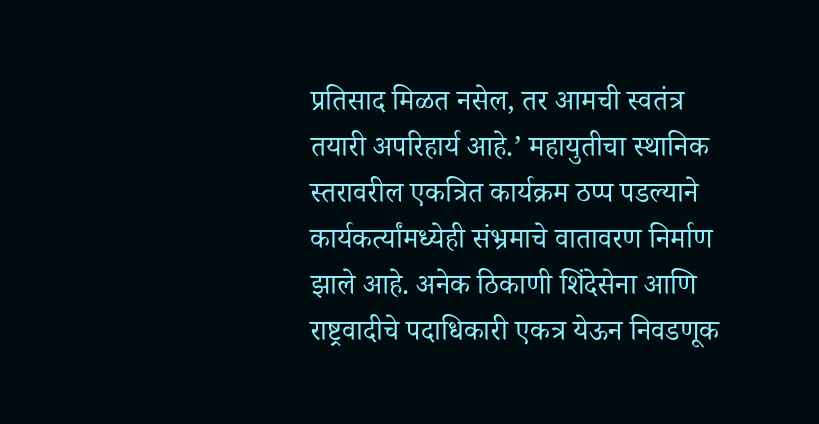प्रतिसाद मिळत नसेल, तर आमची स्वतंत्र तयारी अपरिहार्य आहे.’ महायुतीचा स्थानिक स्तरावरील एकत्रित कार्यक्रम ठप्प पडल्याने कार्यकर्त्यांमध्येही संभ्रमाचे वातावरण निर्माण झाले आहे. अनेक ठिकाणी शिंदेसेना आणि राष्ट्रवादीचे पदाधिकारी एकत्र येऊन निवडणूक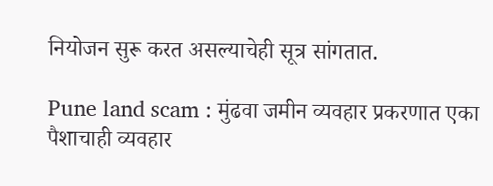नियोजन सुरू करत असल्याचेही सूत्र सांगतात.

Pune land scam : मुंढवा जमीन व्यवहार प्रकरणात एका पैशाचाही व्यवहार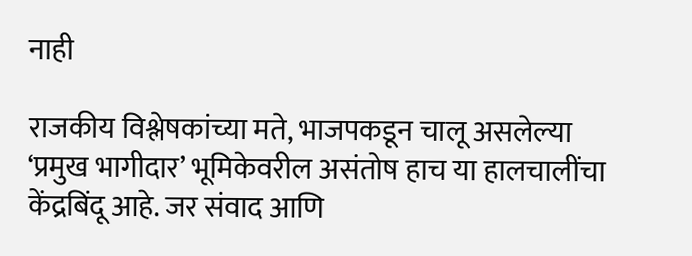नाही

राजकीय विश्लेषकांच्या मते, भाजपकडून चालू असलेल्या ‘प्रमुख भागीदार’ भूमिकेवरील असंतोष हाच या हालचालींचा केंद्रबिंदू आहे. जर संवाद आणि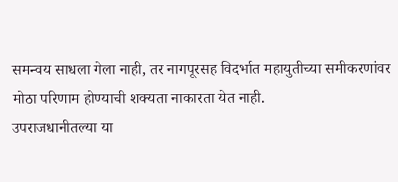समन्वय साधला गेला नाही, तर नागपूरसह विदर्भात महायुतीच्या समीकरणांवर मोठा परिणाम होण्याची शक्यता नाकारता येत नाही.
उपराजधानीतल्या या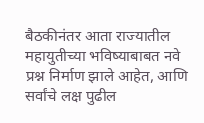बैठकीनंतर आता राज्यातील महायुतीच्या भविष्याबाबत नवे प्रश्न निर्माण झाले आहेत, आणि सर्वांचे लक्ष पुढील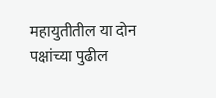महायुतीतील या दोन पक्षांच्या पुढील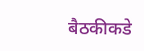बैठकीकडे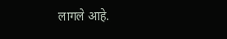लागले आहे.